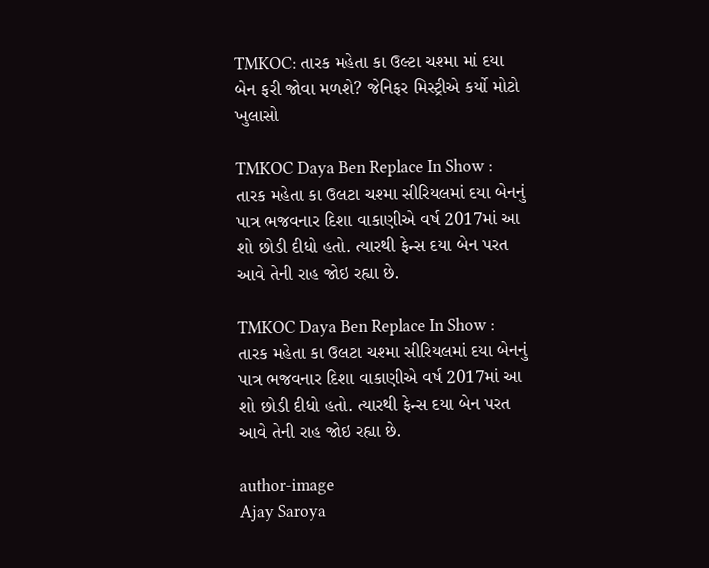TMKOC: તારક મહેતા કા ઉલ્ટા ચશ્મા માં દયા બેન ફરી જોવા મળશે? જેનિફર મિસ્ટ્રીએ કર્યો મોટો ખુલાસો

TMKOC Daya Ben Replace In Show : તારક મહેતા કા ઉલટા ચશ્મા સીરિયલમાં દયા બેનનું પાત્ર ભજવનાર દિશા વાકાણીએ વર્ષ 2017માં આ શો છોડી દીધો હતો. ત્યારથી ફેન્સ દયા બેન પરત આવે તેની રાહ જોઇ રહ્યા છે.

TMKOC Daya Ben Replace In Show : તારક મહેતા કા ઉલટા ચશ્મા સીરિયલમાં દયા બેનનું પાત્ર ભજવનાર દિશા વાકાણીએ વર્ષ 2017માં આ શો છોડી દીધો હતો. ત્યારથી ફેન્સ દયા બેન પરત આવે તેની રાહ જોઇ રહ્યા છે.

author-image
Ajay Saroya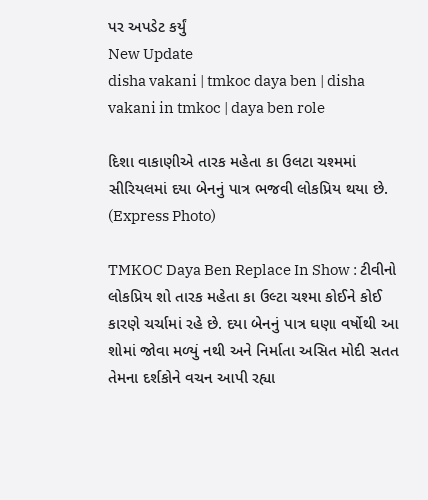પર અપડેટ કર્યું
New Update
disha vakani | tmkoc daya ben | disha vakani in tmkoc | daya ben role

દિશા વાકાણીએ તારક મહેતા કા ઉલટા ચશ્મમાં સીરિયલમાં દયા બેનનું પાત્ર ભજવી લોકપ્રિય થયા છે. (Express Photo)

TMKOC Daya Ben Replace In Show : ટીવીનો લોકપ્રિય શો તારક મહેતા કા ઉલ્ટા ચશ્મા કોઈને કોઈ કારણે ચર્ચામાં રહે છે. દયા બેનનું પાત્ર ઘણા વર્ષોથી આ શોમાં જોવા મળ્યું નથી અને નિર્માતા અસિત મોદી સતત તેમના દર્શકોને વચન આપી રહ્યા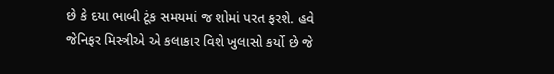છે કે દયા ભાબી ટૂંક સમયમાં જ શોમાં પરત ફરશે. હવે જેનિફર મિસ્ત્રીએ એ કલાકાર વિશે ખુલાસો કર્યો છે જે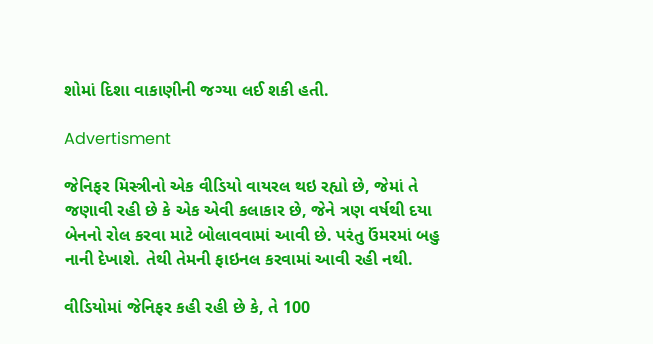શોમાં દિશા વાકાણીની જગ્યા લઈ શકી હતી.

Advertisment

જેનિફર મિસ્ત્રીનો એક વીડિયો વાયરલ થઇ રહ્યો છે, જેમાં તે જણાવી રહી છે કે એક એવી કલાકાર છે, જેને ત્રણ વર્ષથી દયા બેનનો રોલ કરવા માટે બોલાવવામાં આવી છે. પરંતુ ઉંમરમાં બહુ નાની દેખાશે. તેથી તેમની ફાઇનલ કરવામાં આવી રહી નથી.

વીડિયોમાં જેનિફર કહી રહી છે કે, તે 100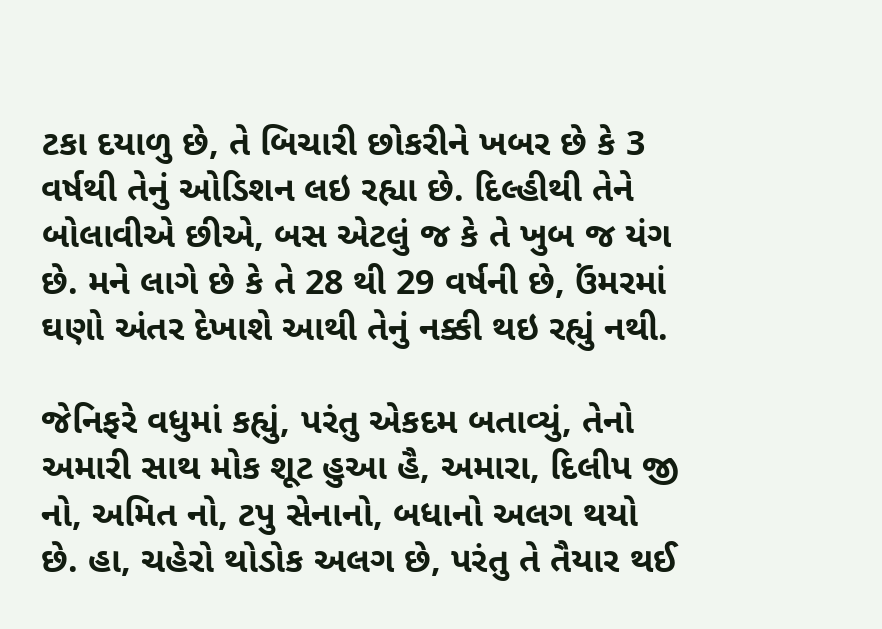ટકા દયાળુ છે, તે બિચારી છોકરીને ખબર છે કે 3 વર્ષથી તેનું ઓડિશન લઇ રહ્યા છે. દિલ્હીથી તેને બોલાવીએ છીએ, બસ એટલું જ કે તે ખુબ જ યંગ છે. મને લાગે છે કે તે 28 થી 29 વર્ષની છે, ઉંમરમાં ઘણો અંતર દેખાશે આથી તેનું નક્કી થઇ રહ્યું નથી.

જેનિફરે વધુમાં કહ્યું, પરંતુ એકદમ બતાવ્યું, તેનો અમારી સાથ મોક શૂટ હુઆ હૈ, અમારા, દિલીપ જી નો, અમિત નો, ટપુ સેનાનો, બધાનો અલગ થયો છે. હા, ચહેરો થોડોક અલગ છે, પરંતુ તે તૈયાર થઈ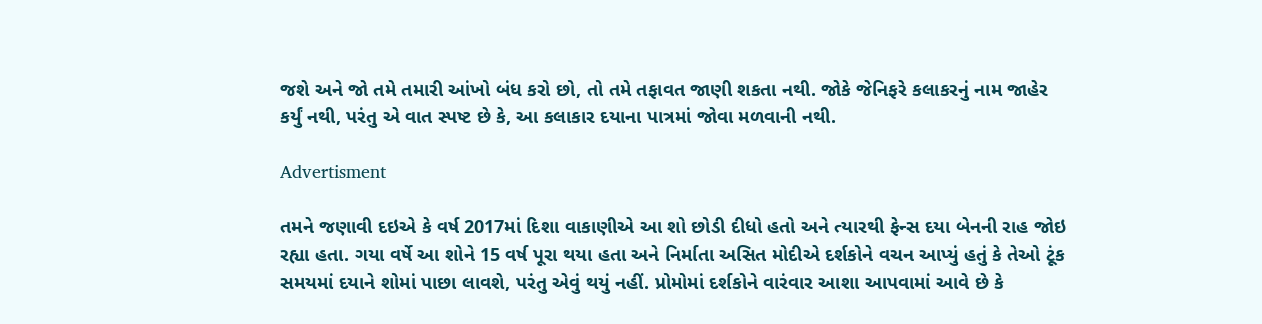જશે અને જો તમે તમારી આંખો બંધ કરો છો, તો તમે તફાવત જાણી શકતા નથી. જોકે જેનિફરે કલાકરનું નામ જાહેર કર્યું નથી, પરંતુ એ વાત સ્પષ્ટ છે કે, આ કલાકાર દયાના પાત્રમાં જોવા મળવાની નથી.

Advertisment

તમને જણાવી દઇએ કે વર્ષ 2017માં દિશા વાકાણીએ આ શો છોડી દીધો હતો અને ત્યારથી ફેન્સ દયા બેનની રાહ જોઇ રહ્યા હતા. ગયા વર્ષે આ શોને 15 વર્ષ પૂરા થયા હતા અને નિર્માતા અસિત મોદીએ દર્શકોને વચન આપ્યું હતું કે તેઓ ટૂંક સમયમાં દયાને શોમાં પાછા લાવશે, પરંતુ એવું થયું નહીં. પ્રોમોમાં દર્શકોને વારંવાર આશા આપવામાં આવે છે કે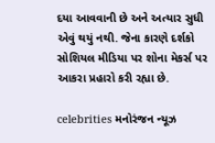દયા આવવાની છે અને અત્યાર સુધી એવું થયું નથી. જેના કારણે દર્શકો સોશિયલ મીડિયા પર શોના મેકર્સ પર આકરા પ્રહારો કરી રહ્યા છે.

celebrities મનોરંજન ન્યૂઝ